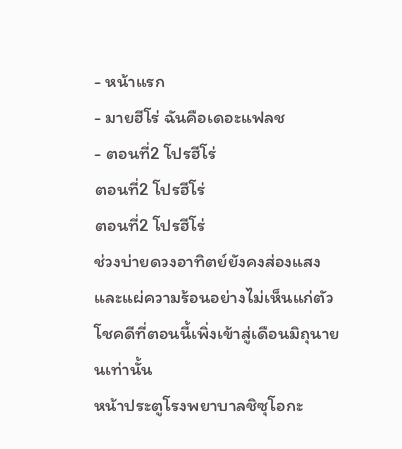- หน้าแรก
- มายฮีโร่ ฉันคือเดอะแฟลช
- ตอนที่2 โปรฮีโร่
ตอนที่2 โปรฮีโร่
ตอนที่2 โปรฮีโร่
ช่วงบ่ายดวงอาทิตย์ยังคงส่องแสงและแผ่ความร้อนอย่างไม่เห็นแก่ตัวโชคดีที่ตอนนี้เพิ่งเข้าสู่เดือนมิถุนายนเท่านั้น
หน้าประตูโรงพยาบาลชิซุโอกะ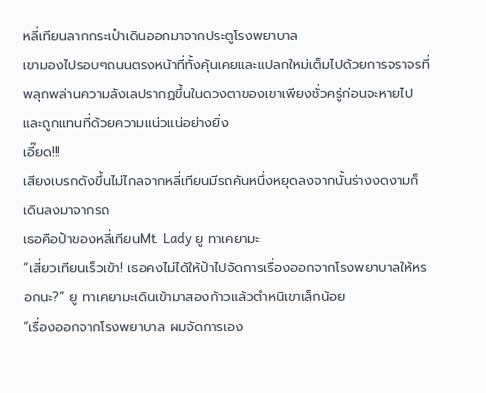หลี่เทียนลากกระเป๋าเดินออกมาจากประตูโรงพยาบาล
เขามองไปรอบๆถนนตรงหน้าที่ทั้งคุ้นเคยและแปลกใหม่เต็มไปด้วยการจราจรที่พลุกพล่านความลังเลปรากฏขึ้นในดวงตาของเขาเพียงชั่วครู่ก่อนจะหายไปและถูกแทนที่ด้วยความแน่วแน่อย่างยิ่ง
เอี๊ยด!!!
เสียงเบรกดังขึ้นไม่ไกลจากหลี่เทียนมีรถคันหนึ่งหยุดลงจากนั้นร่างงดงามก็เดินลงมาจากรถ
เธอคือป้าของหลี่เทียนMt. Lady ยู ทาเคยามะ
“เสี่ยวเทียนเร็วเข้า! เธอคงไม่ได้ให้ป้าไปจัดการเรื่องออกจากโรงพยาบาลให้หรอกนะ?” ยู ทาเคยามะเดินเข้ามาสองก้าวแล้วตำหนิเขาเล็กน้อย
“เรื่องออกจากโรงพยาบาล ผมจัดการเอง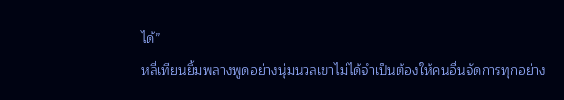ได้”
หลี่เทียนยิ้มพลางพูดอย่างนุ่มนวลเขาไม่ได้จำเป็นต้องให้คนอื่นจัดการทุกอย่าง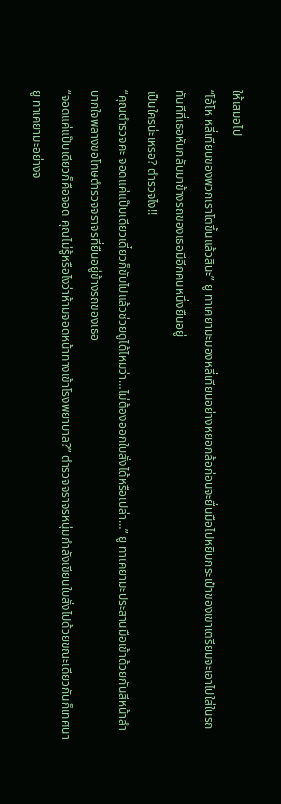ให้เสมอไป
“โอ้โห หลี่เทียนของพวกเราโตขึ้นแล้วสินะ” ยู ทาเคยามะมองหลี่เทียนอย่างหยอกล้อก่อนจะยื่นมือไปหยิบกระเป๋าของเขาเตรียมจะเอาไปใส่ในรถ
ทันทีที่เธอหันกลับมาข้างรถของเธอมีอีกคนหนึ่งยืนอยู่
เป็นใครน่ะเหรอ? ตำรวจไง!!
“คุณตำรวจคะ จอดแค่แป๊บเดียวเดี๋ยวก็ขับไปแล้วช่วยดูได้ไหมว่า…ไม่ต้องออกใบสั่งได้หรือเปล่า…” ยู ทาเคยามะประสานมือเข้าด้วยกันสีหน้าลำบากใจพลางขอโทษตำรวจจราจรที่ยืนอยู่ข้างรถของเธอ
“จอดแค่แป๊บเดียวก็คือจอด คุณไม่รู้หรือไงว่าห้ามจอดหน้าทางเข้าโรงพยาบาล?” ตำรวจจราจรหนุ่มกำลังเขียนใบสั่งไปด้วยขณะเดียวกันก็เทศนายู ทาเคยามะอย่างจ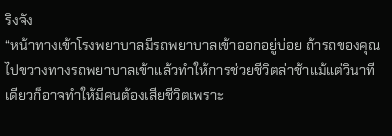ริงจัง
“หน้าทางเข้าโรงพยาบาลมีรถพยาบาลเข้าออกอยู่บ่อย ถ้ารถของคุณไปขวางทางรถพยาบาลเข้าแล้วทำให้การช่วยชีวิตล่าช้าแม้แต่วินาทีเดียวก็อาจทำให้มีคนต้องเสียชีวิตเพราะ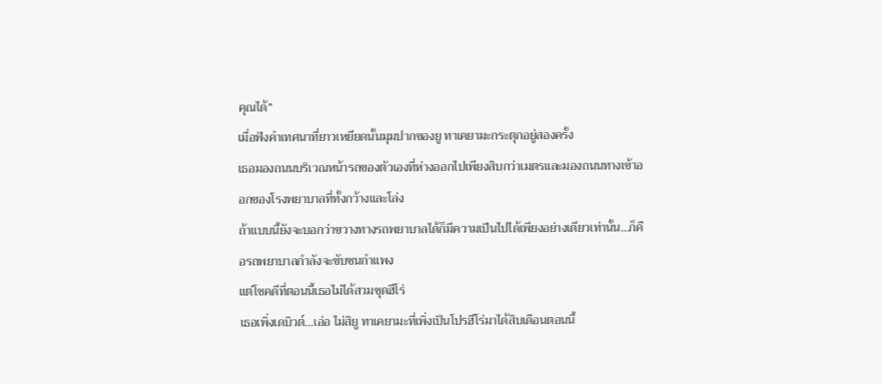คุณได้”
เมื่อฟังคำเทศนาที่ยาวเหยียดนั้นมุมปากของยู ทาเคยามะกระตุกอยู่สองครั้ง
เธอมองถนนบริเวณหน้ารถของตัวเองที่ห่างออกไปเพียงสิบกว่าเมตรและมองถนนทางเข้าออกของโรงพยาบาลที่ทั้งกว้างและโล่ง
ถ้าแบบนี้ยังจะบอกว่าขวางทางรถพยาบาลได้ก็มีความเป็นไปได้เพียงอย่างเดียวเท่านั้น…ก็คือรถพยาบาลกำลังจะขับชนกำแพง
แต่โชคดีที่ตอนนี้เธอไม่ได้สวมชุดฮีโร่
เธอเพิ่งเดบิวต์…เอ่อ ไม่สิยู ทาเคยามะที่เพิ่งเป็นโปรฮีโร่มาได้สิบเดือนตอนนี้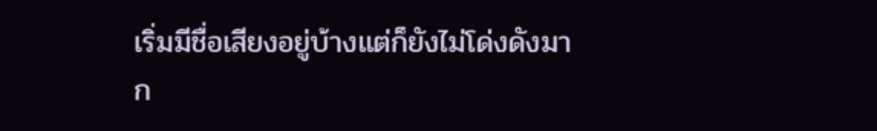เริ่มมีชื่อเสียงอยู่บ้างแต่ก็ยังไม่โด่งดังมาก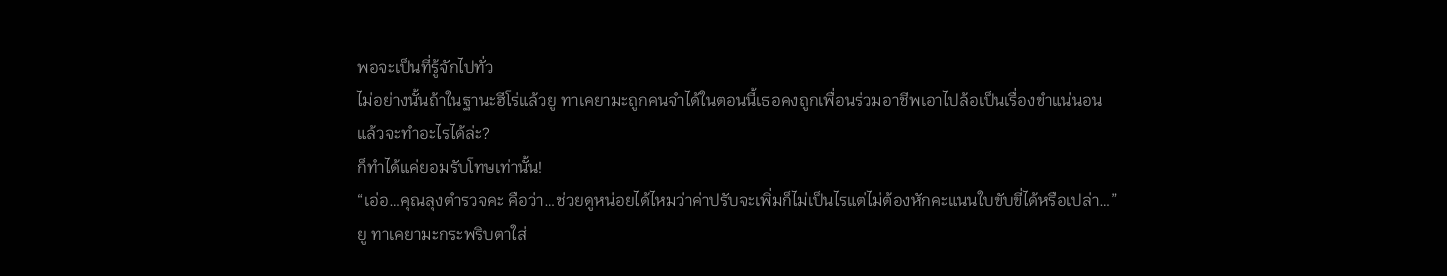พอจะเป็นที่รู้จักไปทั่ว
ไม่อย่างนั้นถ้าในฐานะฮีโร่แล้วยู ทาเคยามะถูกคนจำได้ในตอนนี้เธอคงถูกเพื่อนร่วมอาชีพเอาไปล้อเป็นเรื่องขำแน่นอน
แล้วจะทำอะไรได้ล่ะ?
ก็ทำได้แค่ยอมรับโทษเท่านั้น!
“เอ่อ…คุณลุงตำรวจคะ คือว่า…ช่วยดูหน่อยได้ไหมว่าค่าปรับจะเพิ่มก็ไม่เป็นไรแต่ไม่ต้องหักคะแนนใบขับขี่ได้หรือเปล่า…”
ยู ทาเคยามะกระพริบตาใส่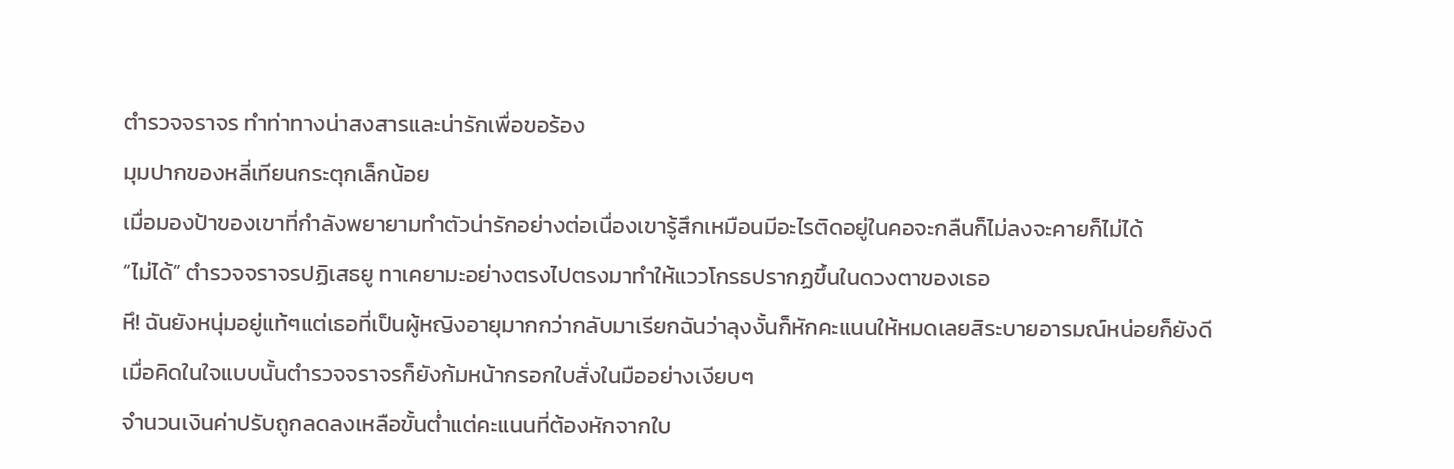ตำรวจจราจร ทำท่าทางน่าสงสารและน่ารักเพื่อขอร้อง
มุมปากของหลี่เทียนกระตุกเล็กน้อย
เมื่อมองป้าของเขาที่กำลังพยายามทำตัวน่ารักอย่างต่อเนื่องเขารู้สึกเหมือนมีอะไรติดอยู่ในคอจะกลืนก็ไม่ลงจะคายก็ไม่ได้
“ไม่ได้” ตำรวจจราจรปฏิเสธยู ทาเคยามะอย่างตรงไปตรงมาทำให้แววโกรธปรากฏขึ้นในดวงตาของเธอ
หึ! ฉันยังหนุ่มอยู่แท้ๆแต่เธอที่เป็นผู้หญิงอายุมากกว่ากลับมาเรียกฉันว่าลุงงั้นก็หักคะแนนให้หมดเลยสิระบายอารมณ์หน่อยก็ยังดี
เมื่อคิดในใจแบบนั้นตำรวจจราจรก็ยังก้มหน้ากรอกใบสั่งในมืออย่างเงียบๆ
จำนวนเงินค่าปรับถูกลดลงเหลือขั้นต่ำแต่คะแนนที่ต้องหักจากใบ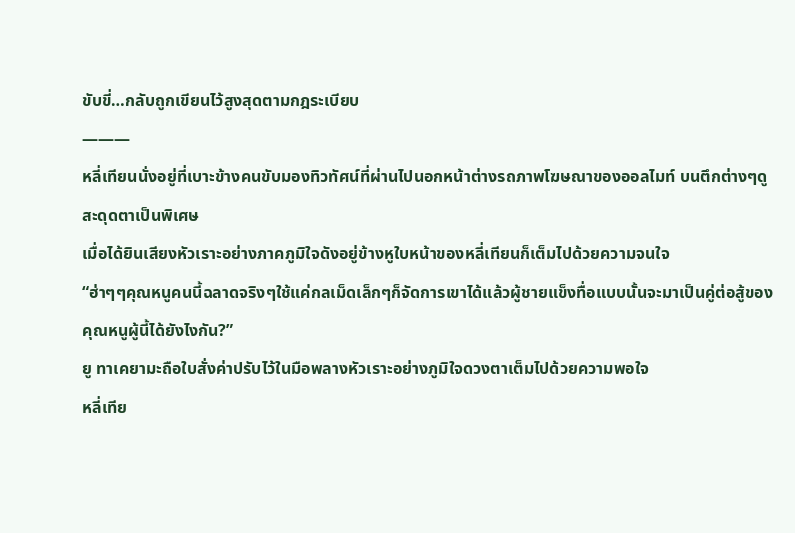ขับขี่…กลับถูกเขียนไว้สูงสุดตามกฎระเบียบ
―――
หลี่เทียนนั่งอยู่ที่เบาะข้างคนขับมองทิวทัศน์ที่ผ่านไปนอกหน้าต่างรถภาพโฆษณาของออลไมท์ บนตึกต่างๆดูสะดุดตาเป็นพิเศษ
เมื่อได้ยินเสียงหัวเราะอย่างภาคภูมิใจดังอยู่ข้างหูใบหน้าของหลี่เทียนก็เต็มไปด้วยความจนใจ
“ฮ่าๆๆคุณหนูคนนี้ฉลาดจริงๆใช้แค่กลเม็ดเล็กๆก็จัดการเขาได้แล้วผู้ชายแข็งทื่อแบบนั้นจะมาเป็นคู่ต่อสู้ของคุณหนูผู้นี้ได้ยังไงกัน?”
ยู ทาเคยามะถือใบสั่งค่าปรับไว้ในมือพลางหัวเราะอย่างภูมิใจดวงตาเต็มไปด้วยความพอใจ
หลี่เทีย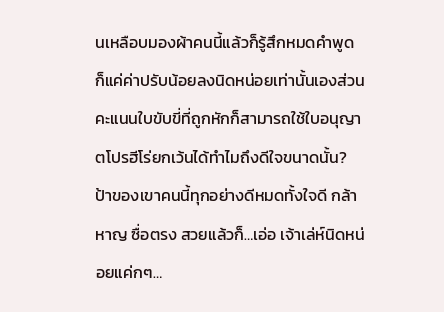นเหลือบมองผ้าคนนี้แล้วก็รู้สึกหมดคำพูด
ก็แค่ค่าปรับน้อยลงนิดหน่อยเท่านั้นเองส่วนคะแนนใบขับขี่ที่ถูกหักก็สามารถใช้ใบอนุญาตโปรฮีโร่ยกเว้นได้ทำไมถึงดีใจขนาดนั้น?
ป้าของเขาคนนี้ทุกอย่างดีหมดทั้งใจดี กล้าหาญ ซื่อตรง สวยแล้วก็…เอ่อ เจ้าเล่ห์นิดหน่อยแค่กๆ…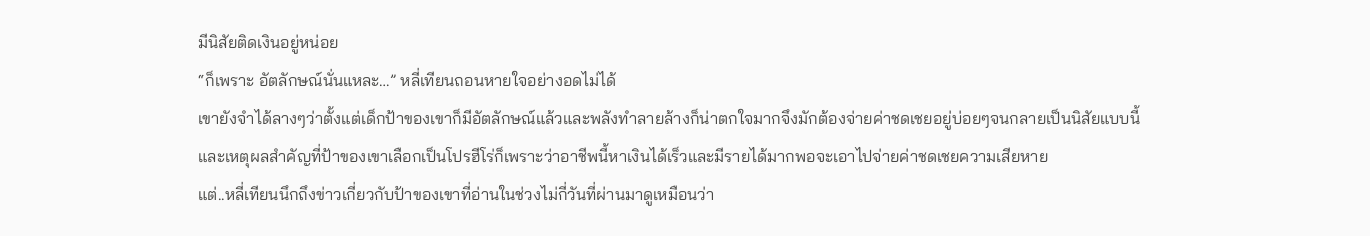มีนิสัยติดเงินอยู่หน่อย
“ก็เพราะ อัตลักษณ์นั่นแหละ…” หลี่เทียนถอนหายใจอย่างอดไม่ได้
เขายังจำได้ลางๆว่าตั้งแต่เด็กป้าของเขาก็มีอัตลักษณ์แล้วและพลังทำลายล้างก็น่าตกใจมากจึงมักต้องจ่ายค่าชดเชยอยู่บ่อยๆจนกลายเป็นนิสัยแบบนี้
และเหตุผลสำคัญที่ป้าของเขาเลือกเป็นโปรฮีโร่ก็เพราะว่าอาชีพนี้หาเงินได้เร็วและมีรายได้มากพอจะเอาไปจ่ายค่าชดเชยความเสียหาย
แต่..หลี่เทียนนึกถึงข่าวเกี่ยวกับป้าของเขาที่อ่านในช่วงไม่กี่วันที่ผ่านมาดูเหมือนว่า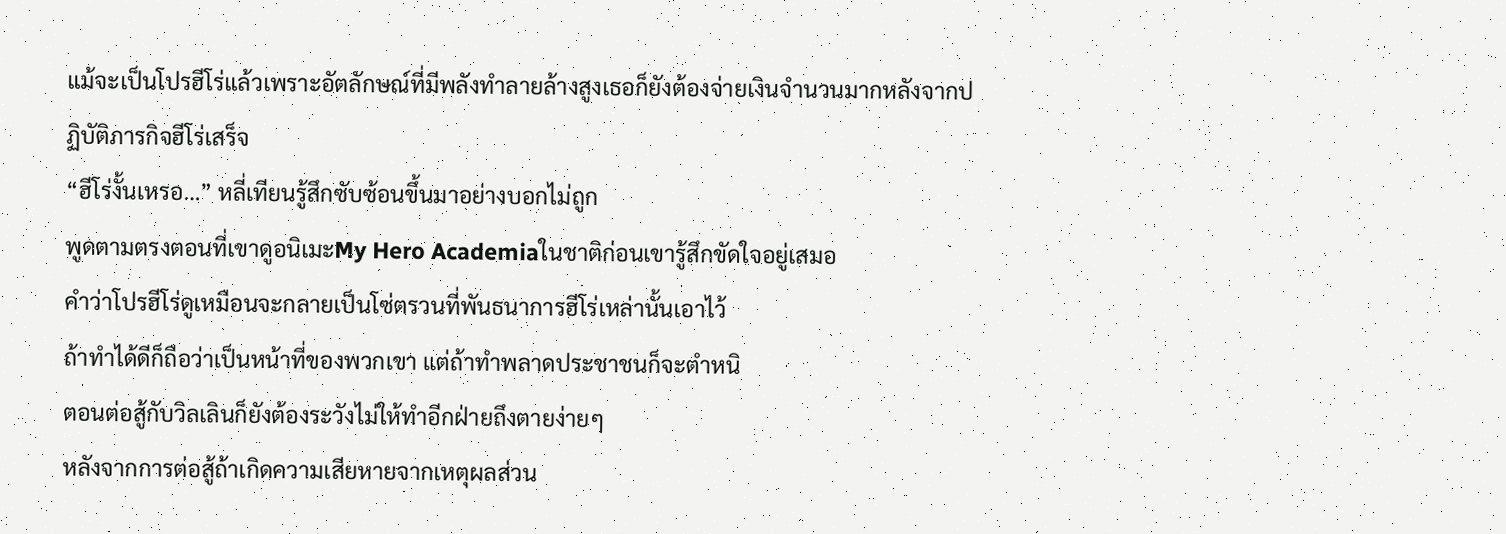แม้จะเป็นโปรฮีโร่แล้วเพราะอัตลักษณ์ที่มีพลังทำลายล้างสูงเธอก็ยังต้องจ่ายเงินจำนวนมากหลังจากปฏิบัติภารกิจฮีโร่เสร็จ
“ฮีโร่งั้นเหรอ…” หลี่เทียนรู้สึกซับซ้อนขึ้นมาอย่างบอกไม่ถูก
พูดตามตรงตอนที่เขาดูอนิเมะMy Hero Academiaในชาติก่อนเขารู้สึกขัดใจอยู่เสมอ
คำว่าโปรฮีโร่ดูเหมือนจะกลายเป็นโซ่ตรวนที่พันธนาการฮีโร่เหล่านั้นเอาไว้
ถ้าทำได้ดีก็ถือว่าเป็นหน้าที่ของพวกเขา แต่ถ้าทำพลาดประชาชนก็จะตำหนิ
ตอนต่อสู้กับวิลเลินก็ยังต้องระวังไม่ให้ทำอีกฝ่ายถึงตายง่ายๆ
หลังจากการต่อสู้ถ้าเกิดความเสียหายจากเหตุผลส่วน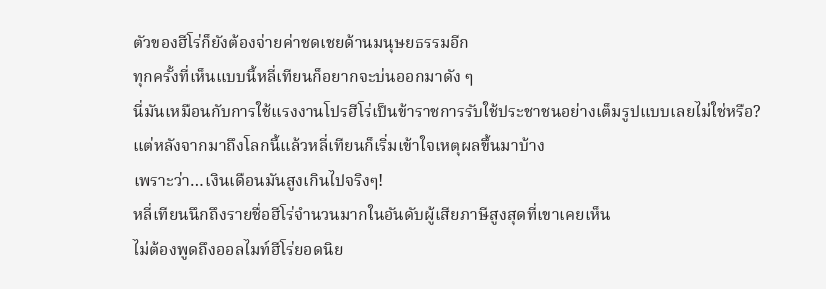ตัวของฮีโร่ก็ยังต้องจ่ายค่าชดเชยด้านมนุษยธรรมอีก
ทุกครั้งที่เห็นแบบนี้หลี่เทียนก็อยากจะบ่นออกมาดัง ๆ
นี่มันเหมือนกับการใช้แรงงานโปรฮีโร่เป็นข้าราชการรับใช้ประชาชนอย่างเต็มรูปแบบเลยไม่ใช่หรือ?
แต่หลังจากมาถึงโลกนี้แล้วหลี่เทียนก็เริ่มเข้าใจเหตุผลขึ้นมาบ้าง
เพราะว่า…เงินเดือนมันสูงเกินไปจริงๆ!
หลี่เทียนนึกถึงรายชื่อฮีโร่จำนวนมากในอันดับผู้เสียภาษีสูงสุดที่เขาเคยเห็น
ไม่ต้องพูดถึงออลไมท์ฮีโร่ยอดนิย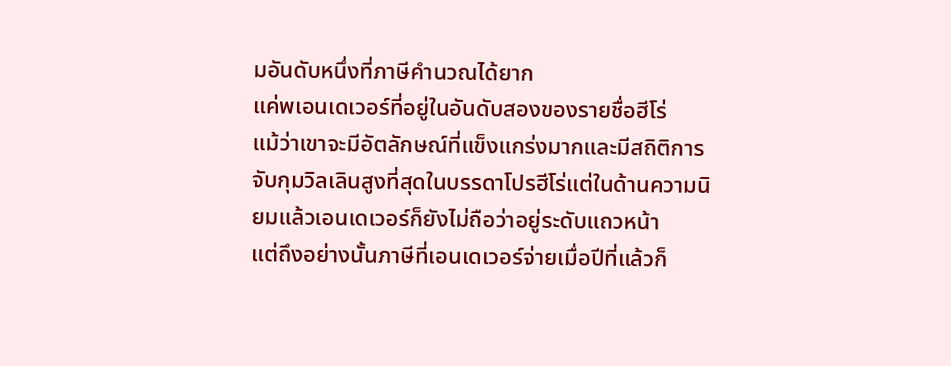มอันดับหนึ่งที่ภาษีคำนวณได้ยาก
แค่พเอนเดเวอร์ที่อยู่ในอันดับสองของรายชื่อฮีโร่
แม้ว่าเขาจะมีอัตลักษณ์ที่แข็งแกร่งมากและมีสถิติการจับกุมวิลเลินสูงที่สุดในบรรดาโปรฮีโร่แต่ในด้านความนิยมแล้วเอนเดเวอร์ก็ยังไม่ถือว่าอยู่ระดับแถวหน้า
แต่ถึงอย่างนั้นภาษีที่เอนเดเวอร์จ่ายเมื่อปีที่แล้วก็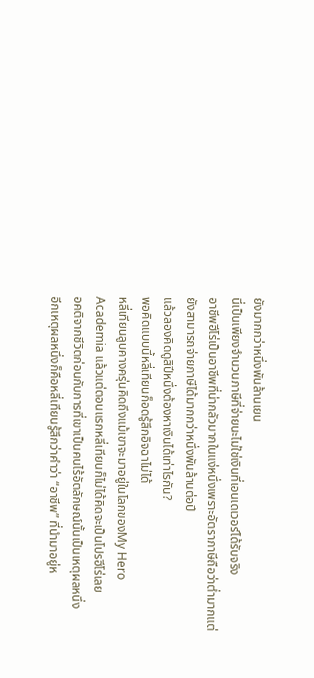ยังมากกว่าหนึ่งพันล้านเยน
นี่เป็นเพียงจำนวนภาษีที่จ่ายนะไม่ใช่เงินที่เอนเดเวอร์ได้รับจริง
อาชีพฮีโร่เป็นอาชีพที่น่ากลัวมากในแง่หนึ่งเพราะอัตราภาษีถือว่าต่ำมากแต่ยังสามารถจ่ายภาษีได้มากกว่าหนึ่งพันล้านต่อปี
แล้วลองคิดดูสิปีหนึ่งต้องหาเงินได้เท่าไรกัน?
พอคิดแบบนี้หลี่เทียนก็อดรู้สึกอิจฉาไม่ได้
หลี่เทียนลูบคางครุ่นคิดถึงแม้เขาจะมาอยู่ในโลกของMy Hero Academia แล้วแต่ตอนแรกหลี่เทียนก็ไม่ได้คิดจะเป็นโปรฮีโร่เลย
อคติจากชีวิตก่อนกับการที่เขาเป็นคนไร้อัตลักษณ์นั้นเป็นเหตุผลหนึ่ง
อีกเหตุผลหนึ่งก็คือหลี่เทียนรู้สึกว่าคำว่า “อาชีพ” ที่นำมาอยู่ห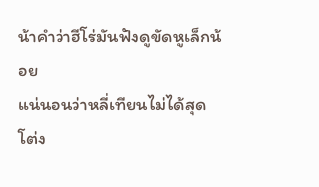น้าคำว่าฮีโร่มันฟังดูขัดหูเล็กน้อย
แน่นอนว่าหลี่เทียนไม่ได้สุดโต่ง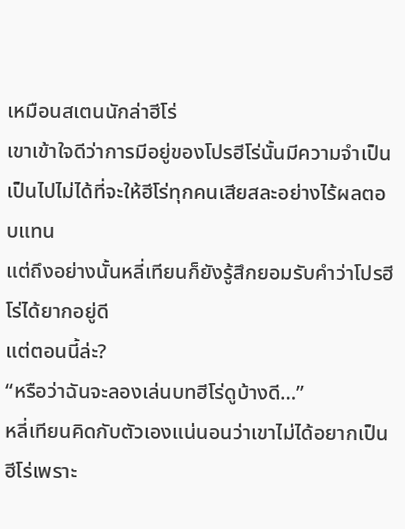เหมือนสเตนนักล่าฮีโร่
เขาเข้าใจดีว่าการมีอยู่ของโปรฮีโร่นั้นมีความจำเป็นเป็นไปไม่ได้ที่จะให้ฮีโร่ทุกคนเสียสละอย่างไร้ผลตอบแทน
แต่ถึงอย่างนั้นหลี่เทียนก็ยังรู้สึกยอมรับคำว่าโปรฮีโร่ได้ยากอยู่ดี
แต่ตอนนี้ล่ะ?
“หรือว่าฉันจะลองเล่นบทฮีโร่ดูบ้างดี…”
หลี่เทียนคิดกับตัวเองแน่นอนว่าเขาไม่ได้อยากเป็นฮีโร่เพราะ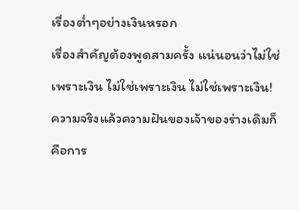เรื่องต่ำๆอย่างเงินหรอก
เรื่องสำคัญต้องพูดสามครั้ง แน่นอนว่าไม่ใช่เพราะเงิน ไม่ใช่เพราะเงิน ไม่ใช่เพราะเงิน!
ความจริงแล้วความฝันของเจ้าของร่างเดิมก็คือการ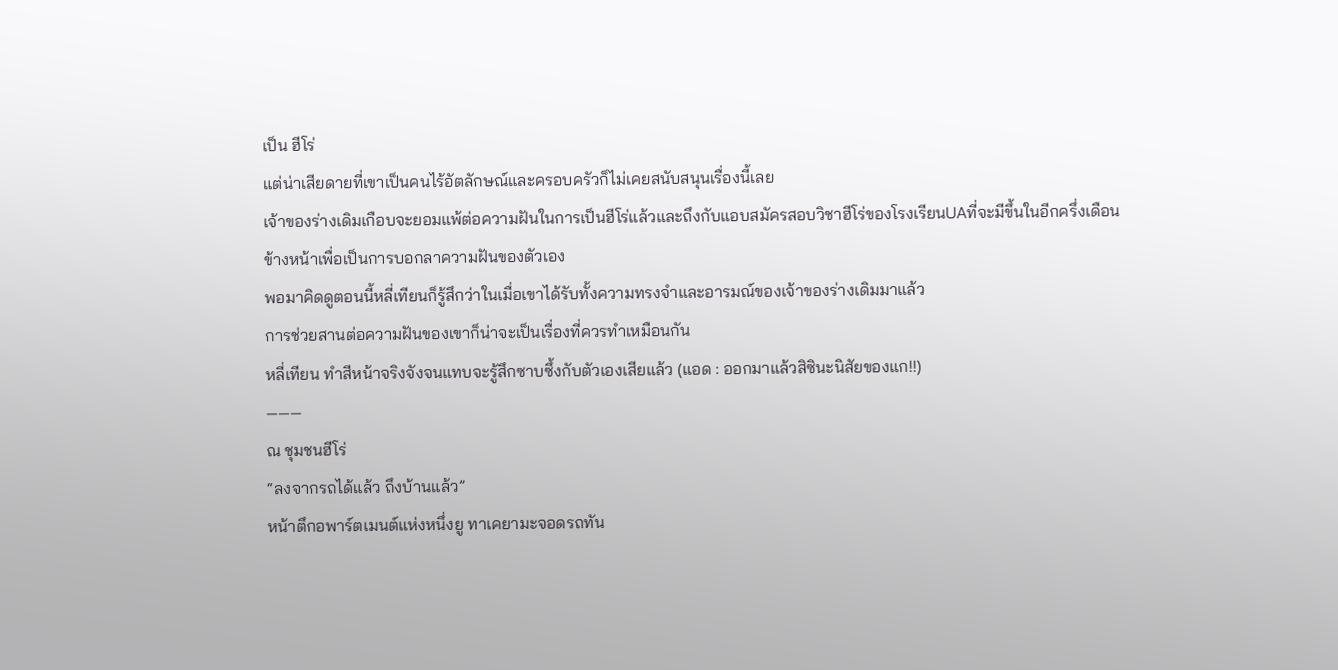เป็น ฮีโร่
แต่น่าเสียดายที่เขาเป็นคนไร้อัตลักษณ์และครอบครัวก็ไม่เคยสนับสนุนเรื่องนี้เลย
เจ้าของร่างเดิมเกือบจะยอมแพ้ต่อความฝันในการเป็นฮีโร่แล้วและถึงกับแอบสมัครสอบวิชาฮีโร่ของโรงเรียนUAที่จะมีขึ้นในอีกครึ่งเดือนข้างหน้าเพื่อเป็นการบอกลาความฝันของตัวเอง
พอมาคิดดูตอนนี้หลี่เทียนก็รู้สึกว่าในเมื่อเขาได้รับทั้งความทรงจำและอารมณ์ของเจ้าของร่างเดิมมาแล้ว
การช่วยสานต่อความฝันของเขาก็น่าจะเป็นเรื่องที่ควรทำเหมือนกัน
หลี่เทียน ทำสีหน้าจริงจังจนแทบจะรู้สึกซาบซึ้งกับตัวเองเสียแล้ว (แอด : ออกมาแล้วสิซินะนิสัยของแก!!)
―――
ณ ชุมชนฮีโร่
“ลงจากรถได้แล้ว ถึงบ้านแล้ว”
หน้าตึกอพาร์ตเมนต์แห่งหนึ่งยู ทาเคยามะจอดรถทัน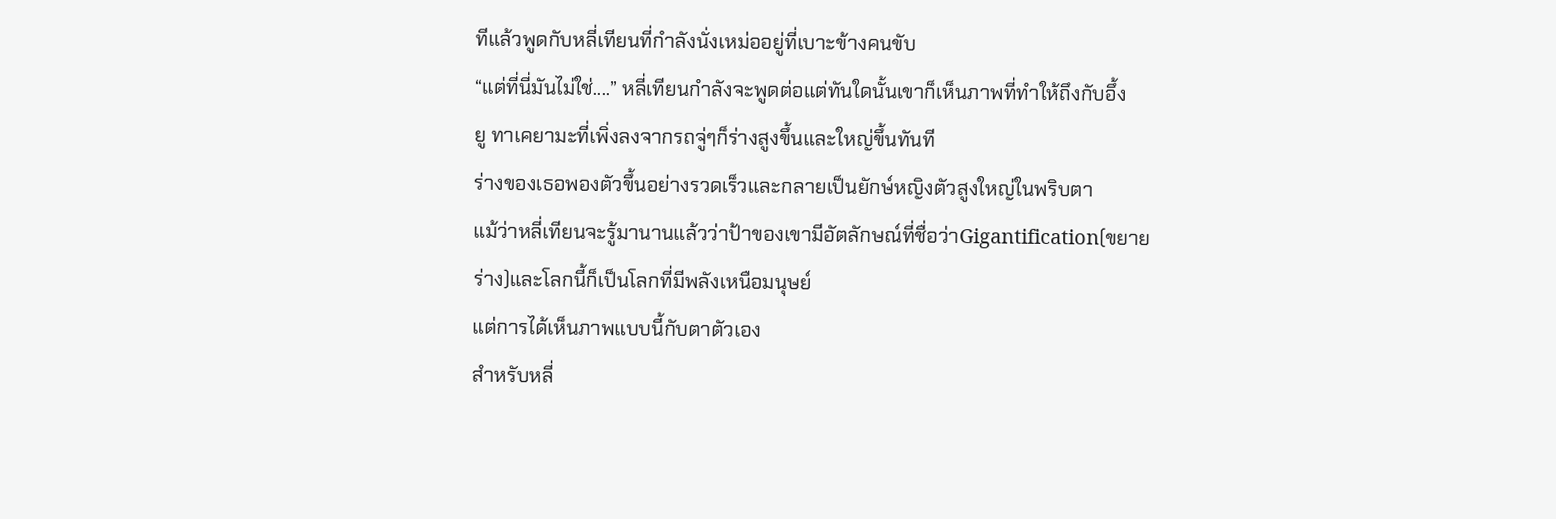ทีแล้วพูดกับหลี่เทียนที่กำลังนั่งเหม่ออยู่ที่เบาะข้างคนขับ
“แต่ที่นี่มันไม่ใช่....” หลี่เทียนกำลังจะพูดต่อแต่ทันใดนั้นเขาก็เห็นภาพที่ทำให้ถึงกับอึ้ง
ยู ทาเคยามะที่เพิ่งลงจากรถจู่ๆก็ร่างสูงขึ้นและใหญ่ขึ้นทันที
ร่างของเธอพองตัวขึ้นอย่างรวดเร็วและกลายเป็นยักษ์หญิงตัวสูงใหญ่ในพริบตา
แม้ว่าหลี่เทียนจะรู้มานานแล้วว่าป้าของเขามีอัตลักษณ์ที่ชื่อว่าGigantification(ขยายร่าง)และโลกนี้ก็เป็นโลกที่มีพลังเหนือมนุษย์
แต่การได้เห็นภาพแบบนี้กับตาตัวเอง
สำหรับหลี่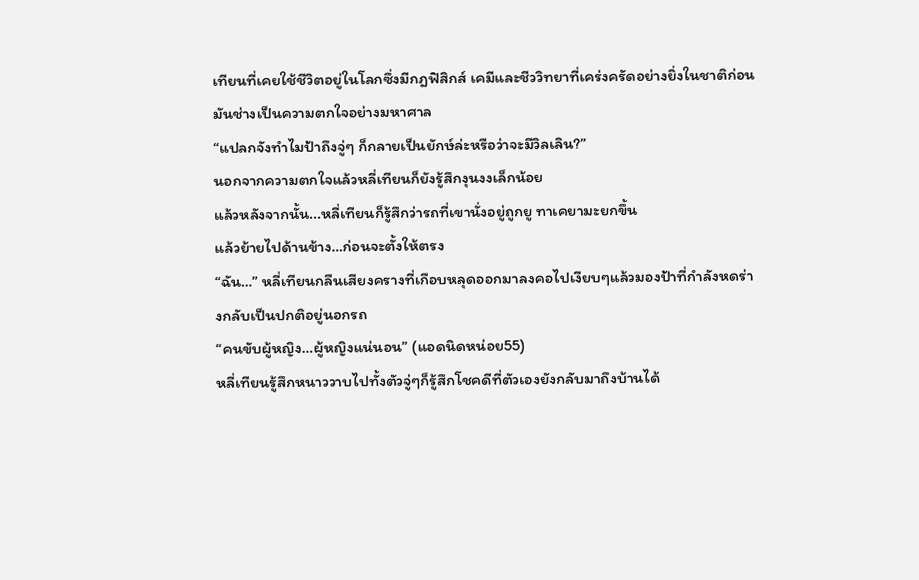เทียนที่เคยใช้ชีวิตอยู่ในโลกซึ่งมีกฎฟิสิกส์ เคมีและชีววิทยาที่เคร่งครัดอย่างยิ่งในชาติก่อน
มันช่างเป็นความตกใจอย่างมหาศาล
“แปลกจังทำไมป้าถึงจู่ๆ ก็กลายเป็นยักษ์ล่ะหรือว่าจะมีวิลเลิน?”
นอกจากความตกใจแล้วหลี่เทียนก็ยังรู้สึกงุนงงเล็กน้อย
แล้วหลังจากนั้น...หลี่เทียนก็รู้สึกว่ารถที่เขานั่งอยู่ถูกยู ทาเคยามะยกขึ้น
แล้วย้ายไปด้านข้าง…ก่อนจะตั้งให้ตรง
“ฉัน…” หลี่เทียนกลืนเสียงครางที่เกือบหลุดออกมาลงคอไปเงียบๆแล้วมองป้าที่กำลังหดร่างกลับเป็นปกติอยู่นอกรถ
“คนขับผู้หญิง…ผู้หญิงแน่นอน” (แอดนิดหน่อย55)
หลี่เทียนรู้สึกหนาววาบไปทั้งตัวจู่ๆก็รู้สึกโชคดีที่ตัวเองยังกลับมาถึงบ้านได้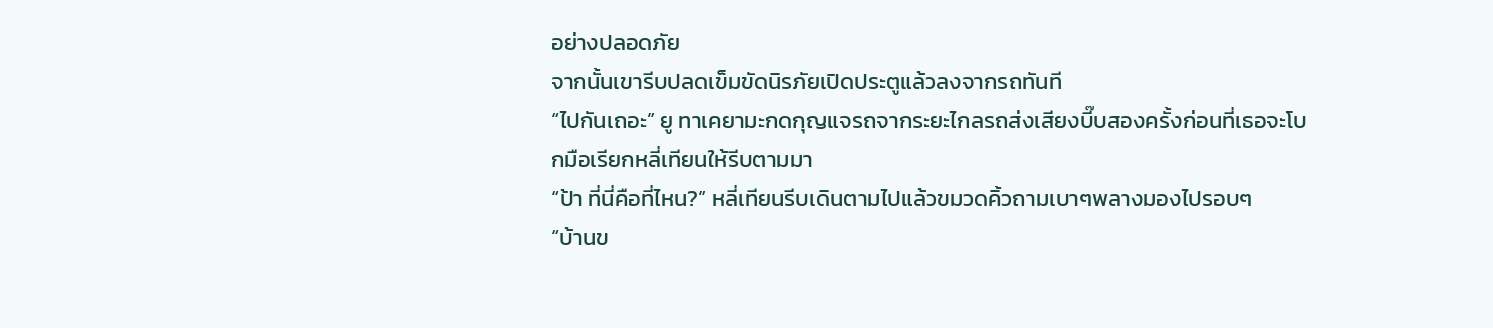อย่างปลอดภัย
จากนั้นเขารีบปลดเข็มขัดนิรภัยเปิดประตูแล้วลงจากรถทันที
“ไปกันเถอะ” ยู ทาเคยามะกดกุญแจรถจากระยะไกลรถส่งเสียงบี๊บสองครั้งก่อนที่เธอจะโบกมือเรียกหลี่เทียนให้รีบตามมา
“ป้า ที่นี่คือที่ไหน?” หลี่เทียนรีบเดินตามไปแล้วขมวดคิ้วถามเบาๆพลางมองไปรอบๆ
“บ้านข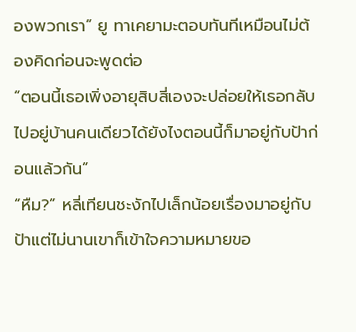องพวกเรา” ยู ทาเคยามะตอบทันทีเหมือนไม่ต้องคิดก่อนจะพูดต่อ
“ตอนนี้เธอเพิ่งอายุสิบสี่เองจะปล่อยให้เธอกลับไปอยู่บ้านคนเดียวได้ยังไงตอนนี้ก็มาอยู่กับป้าก่อนแล้วกัน”
“หืม?” หลี่เทียนชะงักไปเล็กน้อยเรื่องมาอยู่กับป้าแต่ไม่นานเขาก็เข้าใจความหมายขอ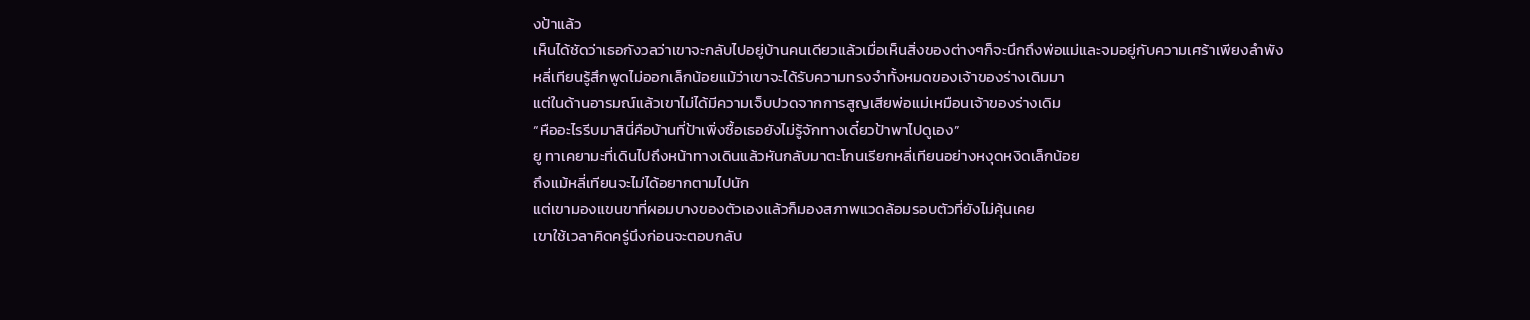งป้าแล้ว
เห็นได้ชัดว่าเธอกังวลว่าเขาจะกลับไปอยู่บ้านคนเดียวแล้วเมื่อเห็นสิ่งของต่างๆก็จะนึกถึงพ่อแม่และจมอยู่กับความเศร้าเพียงลำพัง
หลี่เทียนรู้สึกพูดไม่ออกเล็กน้อยแม้ว่าเขาจะได้รับความทรงจำทั้งหมดของเจ้าของร่างเดิมมา
แต่ในด้านอารมณ์แล้วเขาไม่ได้มีความเจ็บปวดจากการสูญเสียพ่อแม่เหมือนเจ้าของร่างเดิม
“หืออะไรรีบมาสินี่คือบ้านที่ป้าเพิ่งซื้อเธอยังไม่รู้จักทางเดี๋ยวป้าพาไปดูเอง”
ยู ทาเคยามะที่เดินไปถึงหน้าทางเดินแล้วหันกลับมาตะโกนเรียกหลี่เทียนอย่างหงุดหงิดเล็กน้อย
ถึงแม้หลี่เทียนจะไม่ได้อยากตามไปนัก
แต่เขามองแขนขาที่ผอมบางของตัวเองแล้วก็มองสภาพแวดล้อมรอบตัวที่ยังไม่คุ้นเคย
เขาใช้เวลาคิดครู่นึงก่อนจะตอบกลับ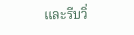และรีบวิ่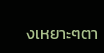งเหยาะๆตา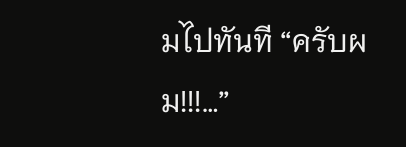มไปทันที “ครับผม!!!…”